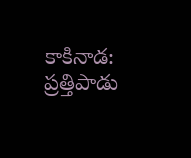కాకినాడ: ప్రత్తిపాడు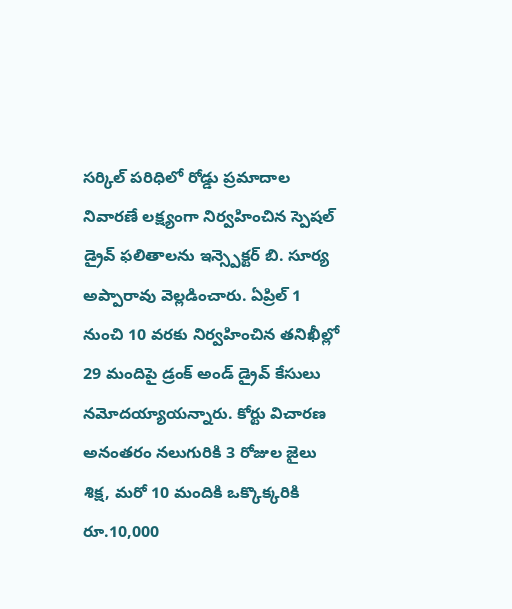సర్కిల్ పరిధిలో రోడ్డు ప్రమాదాల నివారణే లక్ష్యంగా నిర్వహించిన స్పెషల్ డ్రైవ్ ఫలితాలను ఇన్స్పెక్టర్ బి. సూర్య అప్పారావు వెల్లడించారు. ఏప్రిల్ 1 నుంచి 10 వరకు నిర్వహించిన తనిఖీల్లో 29 మందిపై డ్రంక్ అండ్ డ్రైవ్ కేసులు నమోదయ్యాయన్నారు. కోర్టు విచారణ అనంతరం నలుగురికి 3 రోజుల జైలు శిక్ష, మరో 10 మందికి ఒక్కొక్కరికి రూ.10,000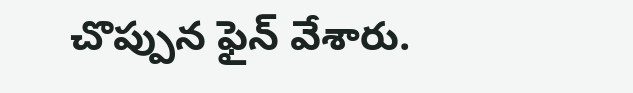చొప్పున ఫైన్ వేశారు.